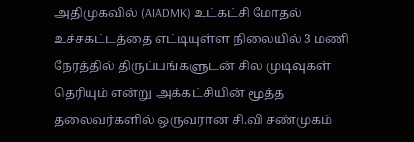அதிமுகவில் (AIADMK) உட்கட்சி மோதல் உச்சகட்டத்தை எட்டியுள்ள நிலையில் 3 மணி நேரத்தில் திருப்பங்களுடன் சில முடிவுகள் தெரியும் என்று அக்கட்சியின் மூத்த தலைவர்களில் ஒருவரான சி.வி சண்முகம்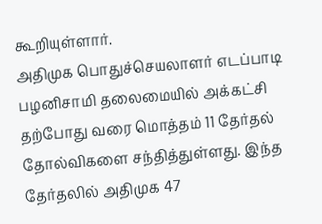கூறியுள்ளார்.
அதிமுக பொதுச்செயலாளர் எடப்பாடி பழனிசாமி தலைமையில் அக்கட்சி தற்போது வரை மொத்தம் 11 தேர்தல் தோல்விகளை சந்தித்துள்ளது. இந்த தேர்தலில் அதிமுக 47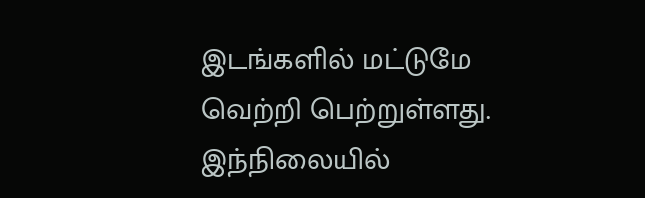இடங்களில் மட்டுமே வெற்றி பெற்றுள்ளது.
இந்நிலையில்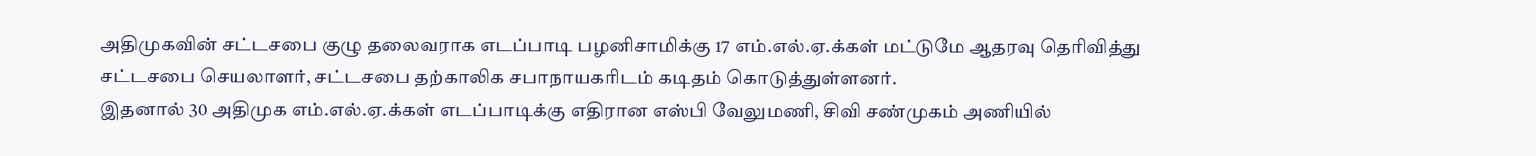அதிமுகவின் சட்டசபை குழு தலைவராக எடப்பாடி பழனிசாமிக்கு 17 எம்.எல்.ஏ.க்கள் மட்டுமே ஆதரவு தெரிவித்து சட்டசபை செயலாளர், சட்டசபை தற்காலிக சபாநாயகரிடம் கடிதம் கொடுத்துள்ளனர்.
இதனால் 30 அதிமுக எம்.எல்.ஏ.க்கள் எடப்பாடிக்கு எதிரான எஸ்பி வேலுமணி, சிவி சண்முகம் அணியில்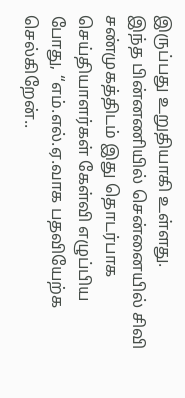இருப்பது உறுதியாகி உள்ளது.
இந்த பின்னணியில் சென்னையில் சிவி சண்முகத்திடம் இது தொடர்பாக செய்தியாளர்கள் கேள்வி எழுப்பிய போது, “எம்.எல்.ஏ.வாக பதவியேற்க செல்கிறேன்..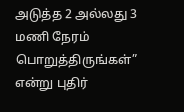அடுத்த 2 அல்லது 3 மணி நேரம் பொறுத்திருங்கள்” என்று புதிர்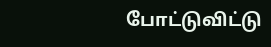போட்டுவிட்டு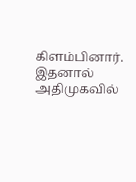கிளம்பினார்.
இதனால் அதிமுகவில்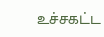உச்சகட்ட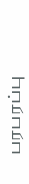பரபரப்பு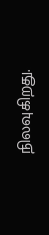நிலவுகிறது.